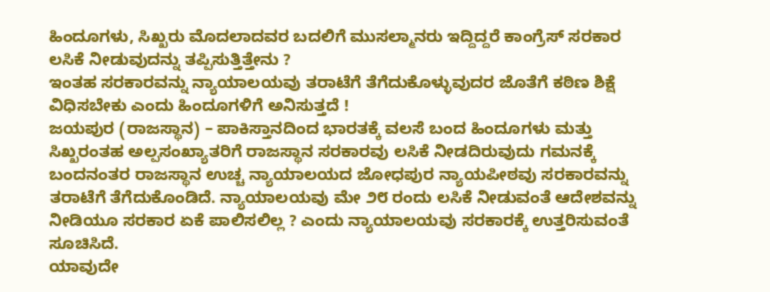ಹಿಂದೂಗಳು, ಸಿಖ್ಖರು ಮೊದಲಾದವರ ಬದಲಿಗೆ ಮುಸಲ್ಮಾನರು ಇದ್ದಿದ್ದರೆ ಕಾಂಗ್ರೆಸ್ ಸರಕಾರ ಲಸಿಕೆ ನೀಡುವುದನ್ನು ತಪ್ಪಿಸುತ್ತಿತ್ತೇನು ?
ಇಂತಹ ಸರಕಾರವನ್ನು ನ್ಯಾಯಾಲಯವು ತರಾಟೆಗೆ ತೆಗೆದುಕೊಳ್ಳುವುದರ ಜೊತೆಗೆ ಕಠಿಣ ಶಿಕ್ಷೆ ವಿಧಿಸಬೇಕು ಎಂದು ಹಿಂದೂಗಳಿಗೆ ಅನಿಸುತ್ತದೆ !
ಜಯಪುರ (ರಾಜಸ್ಥಾನ) – ಪಾಕಿಸ್ತಾನದಿಂದ ಭಾರತಕ್ಕೆ ವಲಸೆ ಬಂದ ಹಿಂದೂಗಳು ಮತ್ತು ಸಿಖ್ಖರಂತಹ ಅಲ್ಪಸಂಖ್ಯಾತರಿಗೆ ರಾಜಸ್ಥಾನ ಸರಕಾರವು ಲಸಿಕೆ ನೀಡದಿರುವುದು ಗಮನಕ್ಕೆ ಬಂದನಂತರ ರಾಜಸ್ಥಾನ ಉಚ್ಚ ನ್ಯಾಯಾಲಯದ ಜೋಧಪುರ ನ್ಯಾಯಪೀಠವು ಸರಕಾರವನ್ನು ತರಾಟೆಗೆ ತೆಗೆದುಕೊಂಡಿದೆ. ನ್ಯಾಯಾಲಯವು ಮೇ ೨೮ ರಂದು ಲಸಿಕೆ ನೀಡುವಂತೆ ಆದೇಶವನ್ನು ನೀಡಿಯೂ ಸರಕಾರ ಏಕೆ ಪಾಲಿಸಲಿಲ್ಲ ? ಎಂದು ನ್ಯಾಯಾಲಯವು ಸರಕಾರಕ್ಕೆ ಉತ್ತರಿಸುವಂತೆ ಸೂಚಿಸಿದೆ.
ಯಾವುದೇ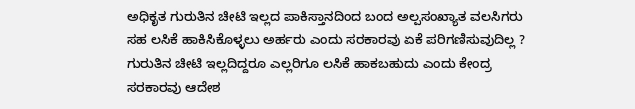ಅಧಿಕೃತ ಗುರುತಿನ ಚೀಟಿ ಇಲ್ಲದ ಪಾಕಿಸ್ತಾನದಿಂದ ಬಂದ ಅಲ್ಪಸಂಖ್ಯಾತ ವಲಸಿಗರು ಸಹ ಲಸಿಕೆ ಹಾಕಿಸಿಕೊಳ್ಳಲು ಅರ್ಹರು ಎಂದು ಸರಕಾರವು ಏಕೆ ಪರಿಗಣಿಸುವುದಿಲ್ಲ ? ಗುರುತಿನ ಚೀಟಿ ಇಲ್ಲದಿದ್ದರೂ ಎಲ್ಲರಿಗೂ ಲಸಿಕೆ ಹಾಕಬಹುದು ಎಂದು ಕೇಂದ್ರ ಸರಕಾರವು ಆದೇಶ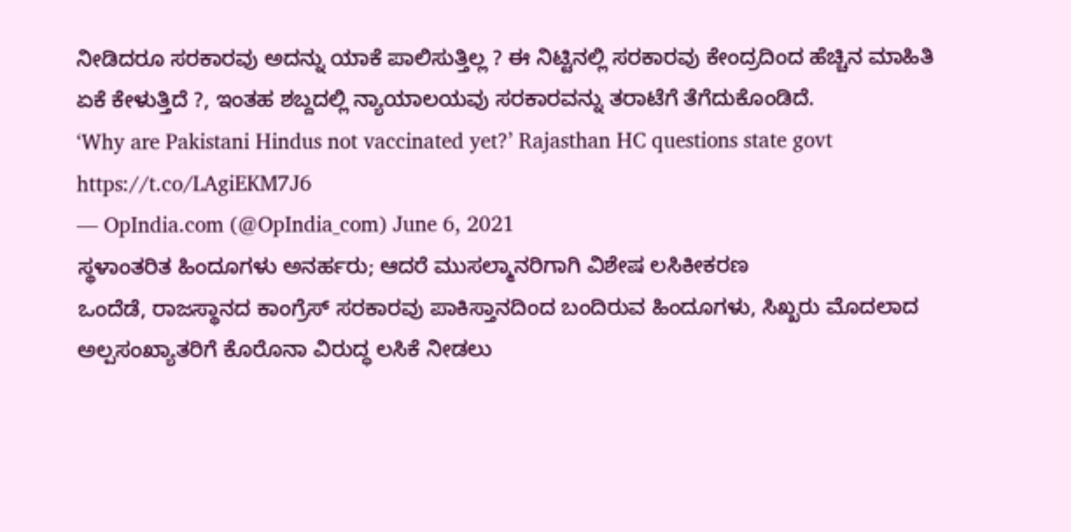ನೀಡಿದರೂ ಸರಕಾರವು ಅದನ್ನು ಯಾಕೆ ಪಾಲಿಸುತ್ತಿಲ್ಲ ? ಈ ನಿಟ್ಟಿನಲ್ಲಿ ಸರಕಾರವು ಕೇಂದ್ರದಿಂದ ಹೆಚ್ಚಿನ ಮಾಹಿತಿ ಏಕೆ ಕೇಳುತ್ತಿದೆ ?, ಇಂತಹ ಶಬ್ದದಲ್ಲಿ ನ್ಯಾಯಾಲಯವು ಸರಕಾರವನ್ನು ತರಾಟೆಗೆ ತೆಗೆದುಕೊಂಡಿದೆ.
‘Why are Pakistani Hindus not vaccinated yet?’ Rajasthan HC questions state govt https://t.co/LAgiEKM7J6
— OpIndia.com (@OpIndia_com) June 6, 2021
ಸ್ಥಳಾಂತರಿತ ಹಿಂದೂಗಳು ಅನರ್ಹರು; ಆದರೆ ಮುಸಲ್ಮಾನರಿಗಾಗಿ ವಿಶೇಷ ಲಸಿಕೀಕರಣ
ಒಂದೆಡೆ, ರಾಜಸ್ಥಾನದ ಕಾಂಗ್ರೆಸ್ ಸರಕಾರವು ಪಾಕಿಸ್ತಾನದಿಂದ ಬಂದಿರುವ ಹಿಂದೂಗಳು, ಸಿಖ್ಖರು ಮೊದಲಾದ ಅಲ್ಪಸಂಖ್ಯಾತರಿಗೆ ಕೊರೊನಾ ವಿರುದ್ಧ ಲಸಿಕೆ ನೀಡಲು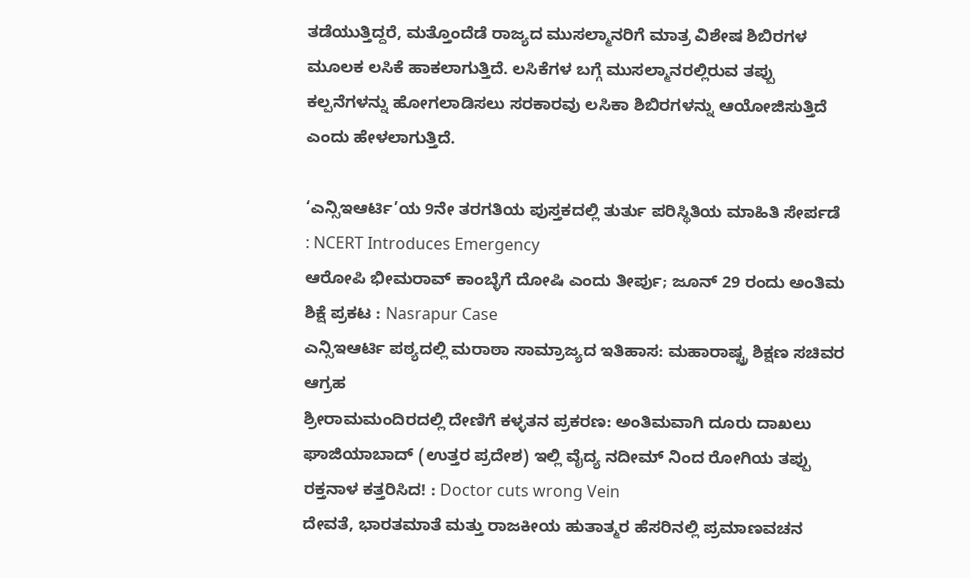ತಡೆಯುತ್ತಿದ್ದರೆ, ಮತ್ತೊಂದೆಡೆ ರಾಜ್ಯದ ಮುಸಲ್ಮಾನರಿಗೆ ಮಾತ್ರ ವಿಶೇಷ ಶಿಬಿರಗಳ ಮೂಲಕ ಲಸಿಕೆ ಹಾಕಲಾಗುತ್ತಿದೆ. ಲಸಿಕೆಗಳ ಬಗ್ಗೆ ಮುಸಲ್ಮಾನರಲ್ಲಿರುವ ತಪ್ಪು ಕಲ್ಪನೆಗಳನ್ನು ಹೋಗಲಾಡಿಸಲು ಸರಕಾರವು ಲಸಿಕಾ ಶಿಬಿರಗಳನ್ನು ಆಯೋಜಿಸುತ್ತಿದೆ ಎಂದು ಹೇಳಲಾಗುತ್ತಿದೆ.

‘ಎನ್ಸಿಇಆರ್ಟಿ’ಯ 9ನೇ ತರಗತಿಯ ಪುಸ್ತಕದಲ್ಲಿ ತುರ್ತು ಪರಿಸ್ಥಿತಿಯ ಮಾಹಿತಿ ಸೇರ್ಪಡೆ : NCERT Introduces Emergency
ಆರೋಪಿ ಭೀಮರಾವ್ ಕಾಂಬ್ಳೆಗೆ ದೋಷಿ ಎಂದು ತೀರ್ಪು; ಜೂನ್ 29 ರಂದು ಅಂತಿಮ ಶಿಕ್ಷೆ ಪ್ರಕಟ : Nasrapur Case
ಎನ್ಸಿಇಆರ್ಟಿ ಪಠ್ಯದಲ್ಲಿ ಮರಾಠಾ ಸಾಮ್ರಾಜ್ಯದ ಇತಿಹಾಸ: ಮಹಾರಾಷ್ಟ್ರ ಶಿಕ್ಷಣ ಸಚಿವರ ಆಗ್ರಹ
ಶ್ರೀರಾಮಮಂದಿರದಲ್ಲಿ ದೇಣಿಗೆ ಕಳ್ಳತನ ಪ್ರಕರಣ: ಅಂತಿಮವಾಗಿ ದೂರು ದಾಖಲು
ಘಾಜಿಯಾಬಾದ್ (ಉತ್ತರ ಪ್ರದೇಶ) ಇಲ್ಲಿ ವೈದ್ಯ ನದೀಮ್ ನಿಂದ ರೋಗಿಯ ತಪ್ಪು ರಕ್ತನಾಳ ಕತ್ತರಿಸಿದ! : Doctor cuts wrong Vein
ದೇವತೆ, ಭಾರತಮಾತೆ ಮತ್ತು ರಾಜಕೀಯ ಹುತಾತ್ಮರ ಹೆಸರಿನಲ್ಲಿ ಪ್ರಮಾಣವಚನ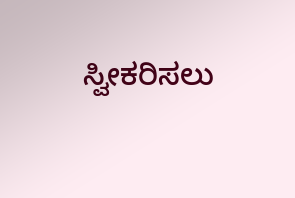ಸ್ವೀಕರಿಸಲು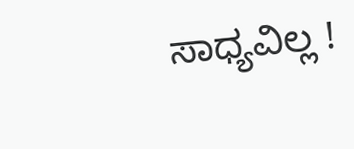ಸಾಧ್ಯವಿಲ್ಲ !